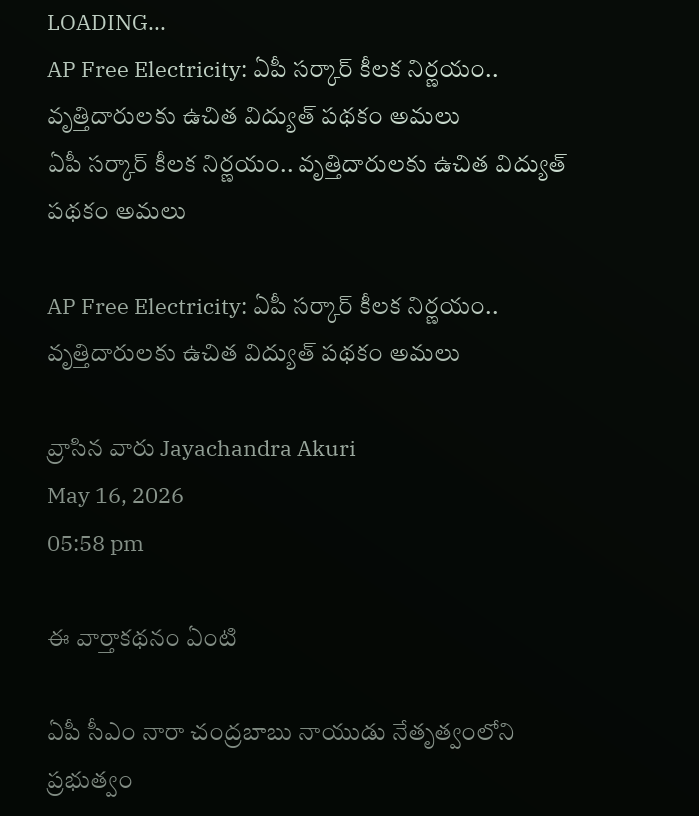LOADING...
AP Free Electricity: ఏపీ సర్కార్ కీలక నిర్ణయం.. వృత్తిదారులకు ఉచిత విద్యుత్ పథకం అమలు
ఏపీ సర్కార్ కీలక నిర్ణయం.. వృత్తిదారులకు ఉచిత విద్యుత్ పథకం అమలు

AP Free Electricity: ఏపీ సర్కార్ కీలక నిర్ణయం.. వృత్తిదారులకు ఉచిత విద్యుత్ పథకం అమలు

వ్రాసిన వారు Jayachandra Akuri
May 16, 2026
05:58 pm

ఈ వార్తాకథనం ఏంటి

ఏపీ సీఎం నారా చంద్రబాబు నాయుడు నేతృత్వంలోని ప్రభుత్వం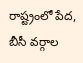రాష్ట్రంలో పేద, బీసీ వర్గాల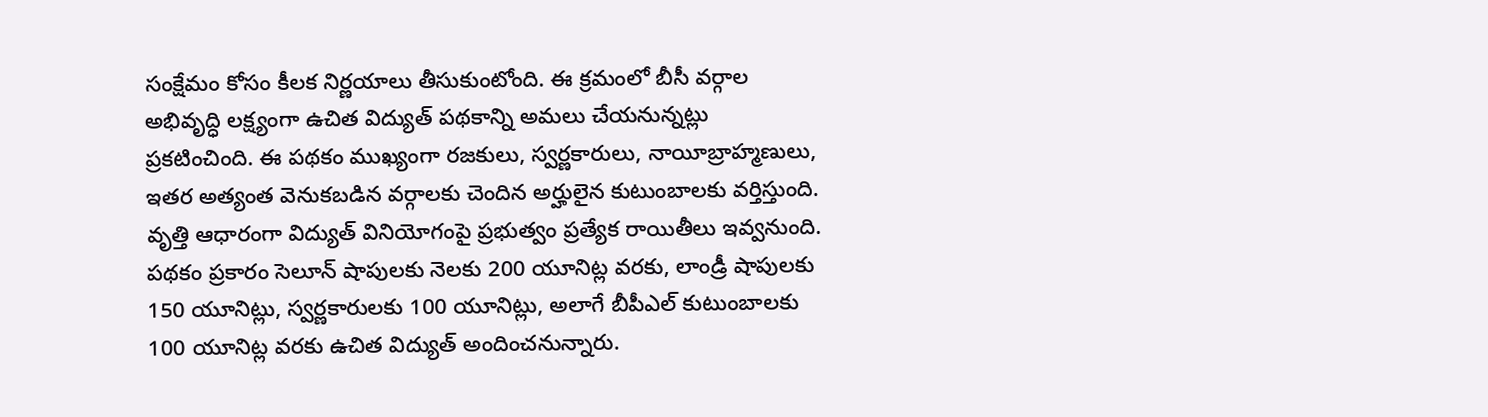సంక్షేమం కోసం కీలక నిర్ణయాలు తీసుకుంటోంది. ఈ క్రమంలో బీసీ వర్గాల అభివృద్ధి లక్ష్యంగా ఉచిత విద్యుత్ పథకాన్ని అమలు చేయనున్నట్లు ప్రకటించింది. ఈ పథకం ముఖ్యంగా రజకులు, స్వర్ణకారులు, నాయీబ్రాహ్మణులు, ఇతర అత్యంత వెనుకబడిన వర్గాలకు చెందిన అర్హులైన కుటుంబాలకు వర్తిస్తుంది. వృత్తి ఆధారంగా విద్యుత్ వినియోగంపై ప్రభుత్వం ప్రత్యేక రాయితీలు ఇవ్వనుంది. పథకం ప్రకారం సెలూన్ షాపులకు నెలకు 200 యూనిట్ల వరకు, లాండ్రీ షాపులకు 150 యూనిట్లు, స్వర్ణకారులకు 100 యూనిట్లు, అలాగే బీపీఎల్ కుటుంబాలకు 100 యూనిట్ల వరకు ఉచిత విద్యుత్ అందించనున్నారు.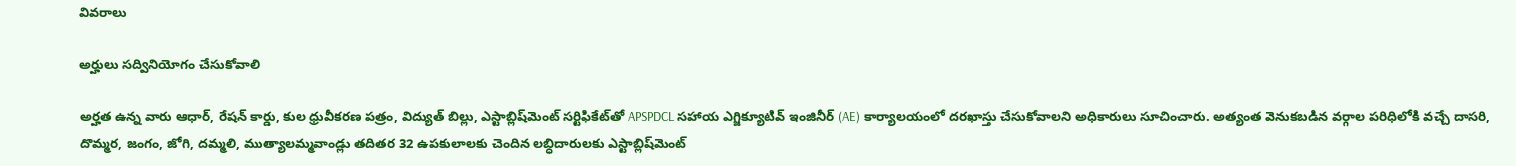వివరాలు

అర్హులు సద్వినియోగం చేసుకోవాలి

అర్హత ఉన్న వారు ఆధార్, రేషన్ కార్డు, కుల ధ్రువీకరణ పత్రం, విద్యుత్ బిల్లు, ఎస్టాబ్లిష్‌మెంట్ సర్టిఫికేట్‌తో APSPDCL సహాయ ఎగ్జిక్యూటివ్ ఇంజినీర్ (AE) కార్యాలయంలో దరఖాస్తు చేసుకోవాలని అధికారులు సూచించారు. అత్యంత వెనుకబడిన వర్గాల పరిధిలోకి వచ్చే దాసరి, దొమ్మర, జంగం, జోగి, దమ్మలి, ముత్యాలమ్మవాండ్లు తదితర 32 ఉపకులాలకు చెందిన లబ్ధిదారులకు ఎస్టాబ్లిష్‌మెంట్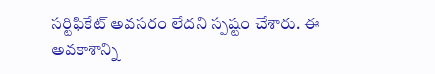సర్టిఫికేట్ అవసరం లేదని స్పష్టం చేశారు. ఈ అవకాశాన్ని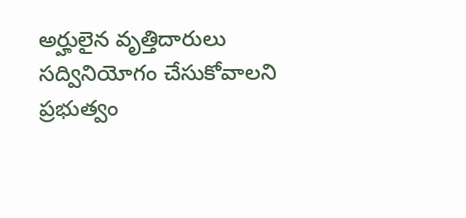అర్హులైన వృత్తిదారులు సద్వినియోగం చేసుకోవాలని ప్రభుత్వం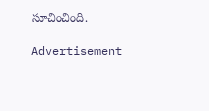సూచించింది.

Advertisement